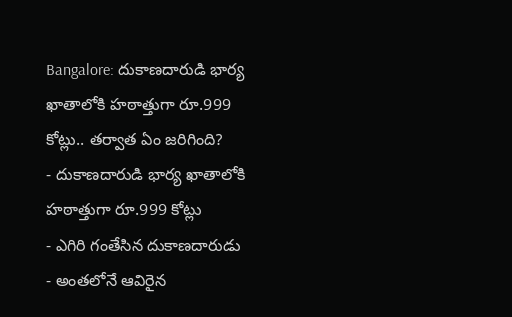Bangalore: దుకాణదారుడి భార్య ఖాతాలోకి హఠాత్తుగా రూ.999 కోట్లు.. తర్వాత ఏం జరిగింది?
- దుకాణదారుడి భార్య ఖాతాలోకి హఠాత్తుగా రూ.999 కోట్లు
- ఎగిరి గంతేసిన దుకాణదారుడు
- అంతలోనే ఆవిరైన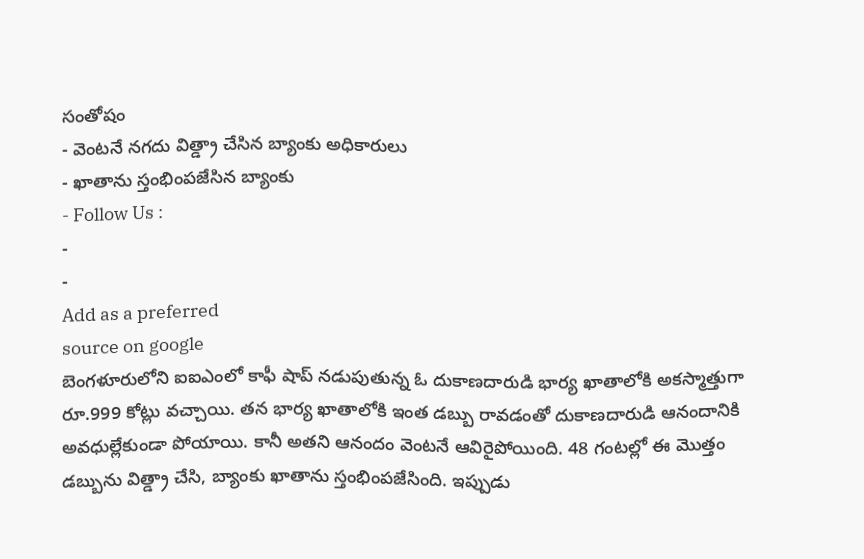సంతోషం
- వెంటనే నగదు విత్డ్రా చేసిన బ్యాంకు అధికారులు
- ఖాతాను స్తంభింపజేసిన బ్యాంకు
- Follow Us :
-
-
Add as a preferred
source on google
బెంగళూరులోని ఐఐఎంలో కాఫీ షాప్ నడుపుతున్న ఓ దుకాణదారుడి భార్య ఖాతాలోకి అకస్మాత్తుగా రూ.999 కోట్లు వచ్చాయి. తన భార్య ఖాతాలోకి ఇంత డబ్బు రావడంతో దుకాణదారుడి ఆనందానికి అవధుల్లేకుండా పోయాయి. కానీ అతని ఆనందం వెంటనే ఆవిరైపోయింది. 48 గంటల్లో ఈ మొత్తం డబ్బును విత్డ్రా చేసి, బ్యాంకు ఖాతాను స్తంభింపజేసింది. ఇప్పుడు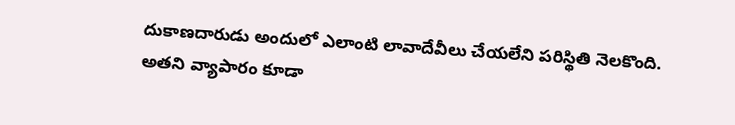దుకాణదారుడు అందులో ఎలాంటి లావాదేవీలు చేయలేని పరిస్థితి నెలకొంది. అతని వ్యాపారం కూడా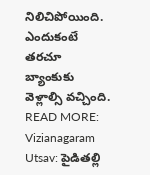నిలిచిపోయింది. ఎందుకంటే తరచూ బ్యాంకుకు వెళ్లాల్సి వచ్చింది.
READ MORE: Vizianagaram Utsav: పైడితల్లి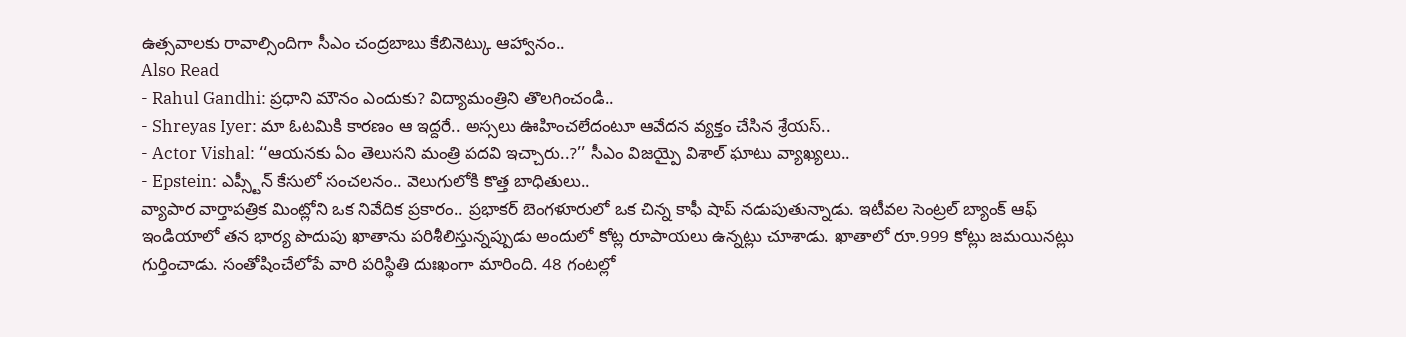ఉత్సవాలకు రావాల్సిందిగా సీఎం చంద్రబాబు కేబినెట్కు ఆహ్వానం..
Also Read
- Rahul Gandhi: ప్రధాని మౌనం ఎందుకు? విద్యామంత్రిని తొలగించండి..
- Shreyas Iyer: మా ఓటమికి కారణం ఆ ఇద్దరే.. అస్సలు ఊహించలేదంటూ ఆవేదన వ్యక్తం చేసిన శ్రేయస్..
- Actor Vishal: ‘‘ఆయనకు ఏం తెలుసని మంత్రి పదవి ఇచ్చారు..?’’ సీఎం విజయ్పై విశాల్ ఘాటు వ్యాఖ్యలు..
- Epstein: ఎప్స్టీన్ కేసులో సంచలనం.. వెలుగులోకి కొత్త బాధితులు..
వ్యాపార వార్తాపత్రిక మింట్లోని ఒక నివేదిక ప్రకారం.. ప్రభాకర్ బెంగళూరులో ఒక చిన్న కాఫీ షాప్ నడుపుతున్నాడు. ఇటీవల సెంట్రల్ బ్యాంక్ ఆఫ్ ఇండియాలో తన భార్య పొదుపు ఖాతాను పరిశీలిస్తున్నప్పుడు అందులో కోట్ల రూపాయలు ఉన్నట్లు చూశాడు. ఖాతాలో రూ.999 కోట్లు జమయినట్లు గుర్తించాడు. సంతోషించేలోపే వారి పరిస్థితి దుఃఖంగా మారింది. 48 గంటల్లో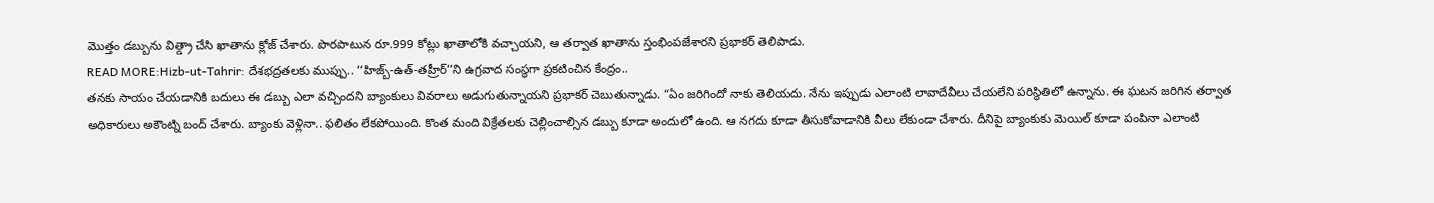మొత్తం డబ్బును విత్డ్రా చేసి ఖాతాను క్లోజ్ చేశారు. పొరపాటున రూ.999 కోట్లు ఖాతాలోకి వచ్చాయని, ఆ తర్వాత ఖాతాను స్తంభింపజేశారని ప్రభాకర్ తెలిపాడు.
READ MORE:Hizb-ut-Tahrir: దేశభద్రతలకు ముప్పు.. ‘‘హిజ్బ్-ఉత్-తహ్రీర్’’ని ఉగ్రవాద సంస్థగా ప్రకటించిన కేంద్రం..
తనకు సాయం చేయడానికి బదులు ఈ డబ్బు ఎలా వచ్చిందని బ్యాంకులు వివరాలు అడుగుతున్నాయని ప్రభాకర్ చెబుతున్నాడు. “ఏం జరిగిందో నాకు తెలియదు. నేను ఇప్పుడు ఎలాంటి లావాదేవీలు చేయలేని పరిస్థితిలో ఉన్నాను. ఈ ఘటన జరిగిన తర్వాత అధికారులు అకౌంట్ని బంద్ చేశారు. బ్యాంకు వెళ్లినా.. ఫలితం లేకపోయింది. కొంత మంది విక్రేతలకు చెల్లించాల్సిన డబ్బు కూడా అందులో ఉంది. ఆ నగదు కూడా తీసుకోవాడానికి వీలు లేకుండా చేశారు. దీనిపై బ్యాంకుకు మెయిల్ కూడా పంపినా ఎలాంటి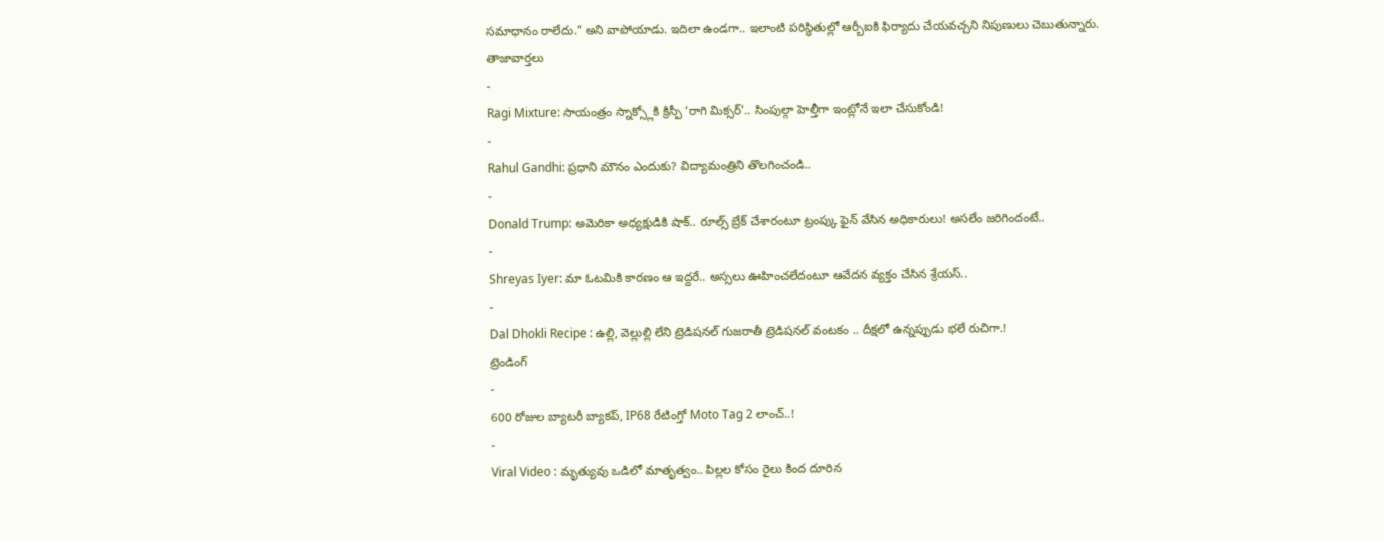సమాధానం రాలేదు.” అని వాపోయాడు. ఇదిలా ఉండగా.. ఇలాంటి పరిస్థితుల్లో ఆర్బీఐకి ఫిర్యాదు చేయవచ్చని నిపుణులు చెబుతున్నారు.
తాజావార్తలు
-
Ragi Mixture: సాయంత్రం స్నాక్స్లోకి క్రిస్పీ ‘రాగి మిక్సర్’.. సింపుల్గా హెల్తీగా ఇంట్లోనే ఇలా చేసుకోండి!
-
Rahul Gandhi: ప్రధాని మౌనం ఎందుకు? విద్యామంత్రిని తొలగించండి..
-
Donald Trump: అమెరికా అధ్యక్షుడికి షాక్.. రూల్స్ బ్రేక్ చేశారంటూ ట్రంప్కు ఫైన్ వేసిన అధికారులు! అసలేం జరిగిందంటే..
-
Shreyas Iyer: మా ఓటమికి కారణం ఆ ఇద్దరే.. అస్సలు ఊహించలేదంటూ ఆవేదన వ్యక్తం చేసిన శ్రేయస్..
-
Dal Dhokli Recipe : ఉల్లి, వెల్లుల్లి లేని ట్రెడిషనల్ గుజరాతీ ట్రెడిషనల్ వంటకం .. దీక్షలో ఉన్నప్పుడు భలే రుచిగా.!
ట్రెండింగ్
-
600 రోజుల బ్యాటరీ బ్యాకప్, IP68 రేటింగ్తో Moto Tag 2 లాంచ్..!
-
Viral Video : మృత్యువు ఒడిలో మాతృత్వం.. పిల్లల కోసం రైలు కింద దూరిన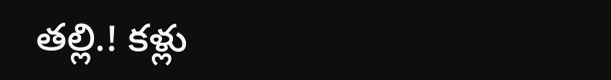తల్లి.! కళ్లు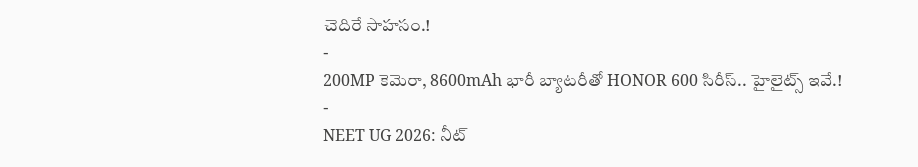చెదిరే సాహసం.!
-
200MP కెమెరా, 8600mAh భారీ బ్యాటరీతో HONOR 600 సిరీస్.. హైలైట్స్ ఇవే.!
-
NEET UG 2026: నీట్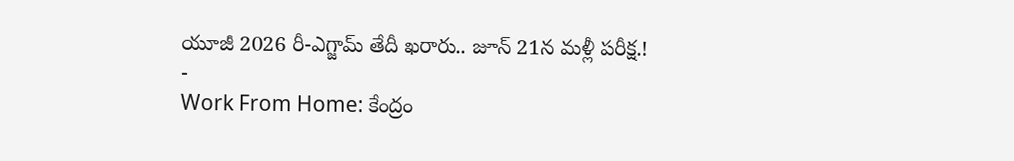యూజీ 2026 రీ-ఎగ్జామ్ తేదీ ఖరారు.. జూన్ 21న మళ్లీ పరీక్ష.!
-
Work From Home: కేంద్రం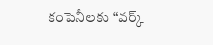కంపెనీలకు “వర్క్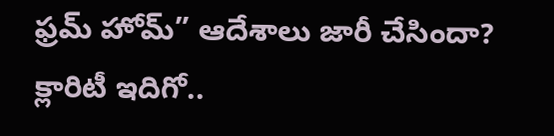ఫ్రమ్ హోమ్” ఆదేశాలు జారీ చేసిందా? క్లారిటీ ఇదిగో..